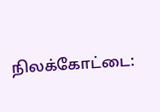நிலக்கோட்டை: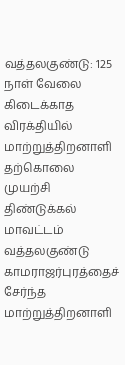வத்தலகுண்டு: 125 நாள் வேலை கிடைக்காத விரக்தியில் மாற்றுத்திறனாளி தற்கொலை முயற்சி
திண்டுக்கல் மாவட்டம் வத்தலகுண்டு காமராஜர்புரத்தைச் சேர்ந்த மாற்றுத்திறனாளி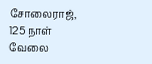சோலைராஜ், 125 நாள் வேலை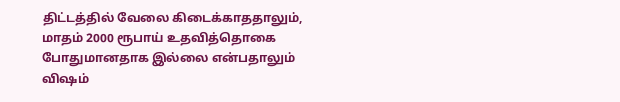திட்டத்தில் வேலை கிடைக்காததாலும், மாதம் 2000 ரூபாய் உதவித்தொகை போதுமானதாக இல்லை என்பதாலும் விஷம்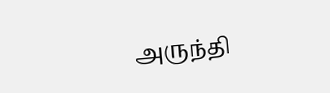அருந்தி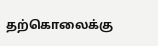தற்கொலைக்கு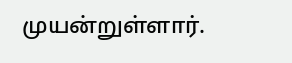முயன்றுள்ளார்.